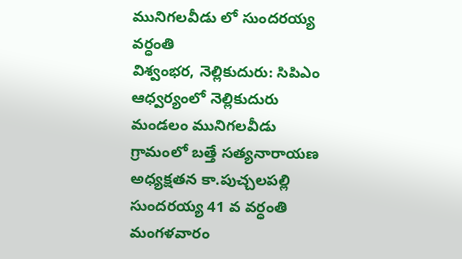మునిగలవీడు లో సుందరయ్య వర్ధంతి
విశ్వంభర, నెల్లికుదురు: సిపిఎం ఆధ్వర్యంలో నెల్లికుదురు మండలం మునిగలవీడు గ్రామంలో బత్తే సత్యనారాయణ అధ్యక్షతన కా.పుచ్చలపల్లి సుందరయ్య 41 వ వర్ధంతి మంగళవారం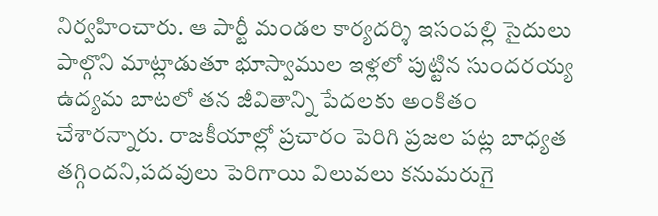నిర్వహించారు. ఆ పార్టీ మండల కార్యదర్శి ఇసంపల్లి సైదులు పాల్గొని మాట్లాడుతూ భూస్వాముల ఇళ్లలో పుట్టిన సుందరయ్య ఉద్యమ బాటలో తన జీవితాన్ని పేదలకు అంకితం చేశారన్నారు. రాజకీయాల్లో ప్రచారం పెరిగి ప్రజల పట్ల బాధ్యత తగ్గిందని,పదవులు పెరిగాయి విలువలు కనుమరుగై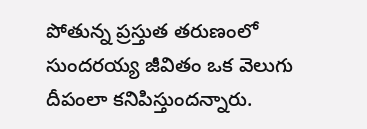పోతున్న ప్రస్తుత తరుణంలో సుందరయ్య జీవితం ఒక వెలుగు దీపంలా కనిపిస్తుందన్నారు.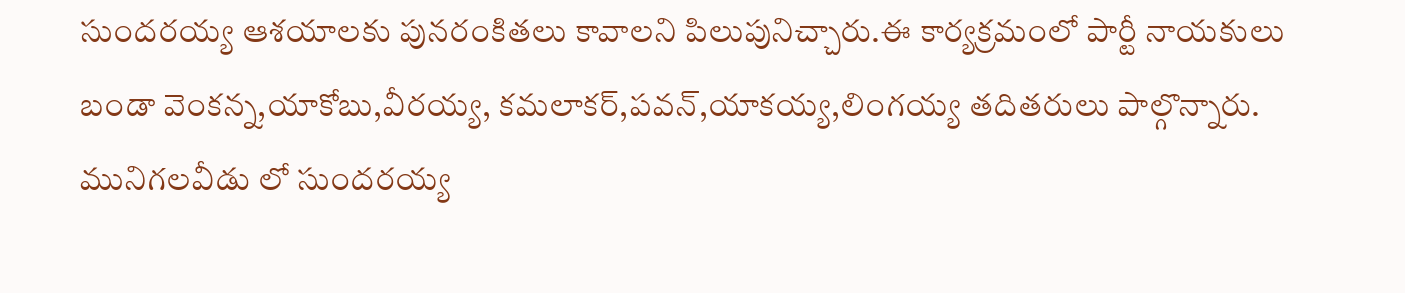సుందరయ్య ఆశయాలకు పునరంకితలు కావాలని పిలుపునిచ్చారు.ఈ కార్యక్రమంలో పార్టీ నాయకులు బండా వెంకన్న,యాకోబు,వీరయ్య, కమలాకర్,పవన్,యాకయ్య,లింగయ్య తదితరులు పాల్గొన్నారు.
మునిగలవీడు లో సుందరయ్య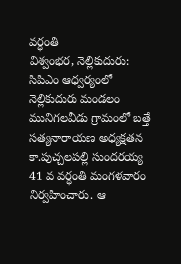వర్ధంతి
విశ్వంభర, నెల్లికుదురు: సిపిఎం ఆధ్వర్యంలో నెల్లికుదురు మండలం మునిగలవీడు గ్రామంలో బత్తే సత్యనారాయణ అధ్యక్షతన కా.పుచ్చలపల్లి సుందరయ్య 41 వ వర్ధంతి మంగళవారం నిర్వహించారు. ఆ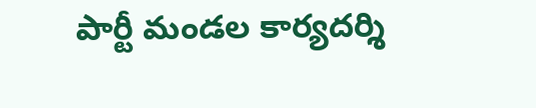పార్టీ మండల కార్యదర్శి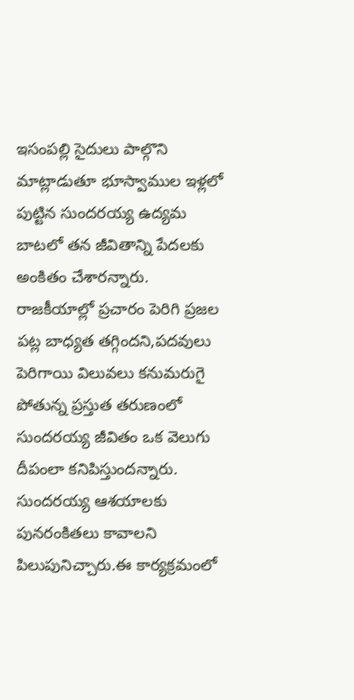ఇసంపల్లి సైదులు పాల్గొని మాట్లాడుతూ భూస్వాముల ఇళ్లలో పుట్టిన సుందరయ్య ఉద్యమ బాటలో తన జీవితాన్ని పేదలకు అంకితం చేశారన్నారు. రాజకీయాల్లో ప్రచారం పెరిగి ప్రజల పట్ల బాధ్యత తగ్గిందని,పదవులు పెరిగాయి విలువలు కనుమరుగై పోతున్న ప్రస్తుత తరుణంలో సుందరయ్య జీవితం ఒక వెలుగు దీపంలా కనిపిస్తుందన్నారు. సుందరయ్య ఆశయాలకు పునరంకితలు కావాలని పిలుపునిచ్చారు.ఈ కార్యక్రమంలో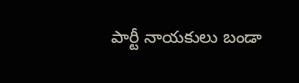పార్టీ నాయకులు బండా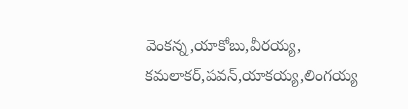వెంకన్న,యాకోబు,వీరయ్య, కమలాకర్,పవన్,యాకయ్య,లింగయ్య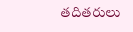తదితరులు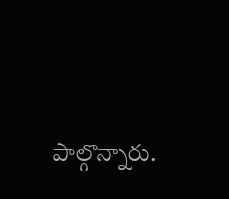పాల్గొన్నారు.